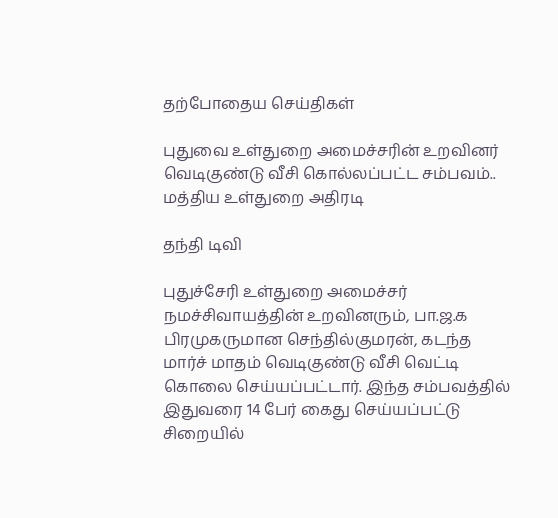தற்போதைய செய்திகள்

புதுவை உள்துறை அமைச்சரின் உறவினர் வெடிகுண்டு வீசி கொல்லப்பட்ட சம்பவம்.. மத்திய உள்துறை அதிரடி

தந்தி டிவி

புதுச்சேரி உள்துறை அமைச்சர் நமச்சிவாயத்தின் உறவினரும், பா.ஜ.க பிரமுகருமான செந்தில்குமரன், கடந்த மார்ச் மாதம் வெடிகுண்டு வீசி வெட்டி கொலை செய்யப்பட்டார். இந்த சம்பவத்தில் இதுவரை 14 பேர் கைது செய்யப்பட்டு சிறையில்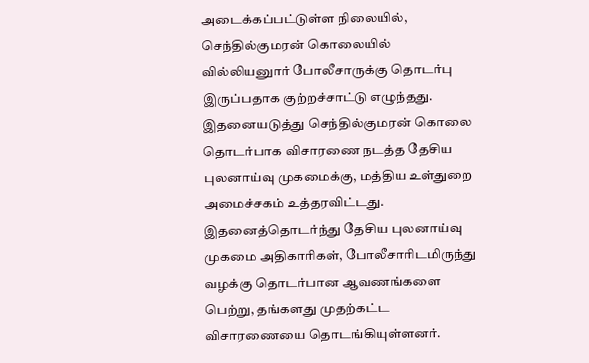அடைக்கப்பட்டுள்ள நிலையில், செந்தில்குமரன் கொலையில் வில்லியனுார் போலீசாருக்கு தொடர்பு இருப்பதாக குற்றச்சாட்டு எழுந்தது. இதனையடுத்து செந்தில்குமரன் கொலை தொடர்பாக விசாரணை நடத்த தேசிய புலனாய்வு முகமைக்கு, மத்திய உள்துறை அமைச்சகம் உத்தரவிட்டது. இதனைத்தொடர்ந்து தேசிய புலனாய்வு முகமை அதிகாரிகள், போலீசாரிடமிருந்து வழக்கு தொடர்பான ஆவணங்களை பெற்று, தங்களது முதற்கட்ட விசாரணையை தொடங்கியுள்ளனர்.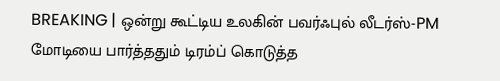BREAKING | ஒன்று கூட்டிய உலகின் பவர்ஃபுல் லீடர்ஸ்-PM மோடியை பார்த்ததும் டிரம்ப் கொடுத்த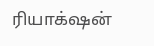ரியாக்‌ஷன்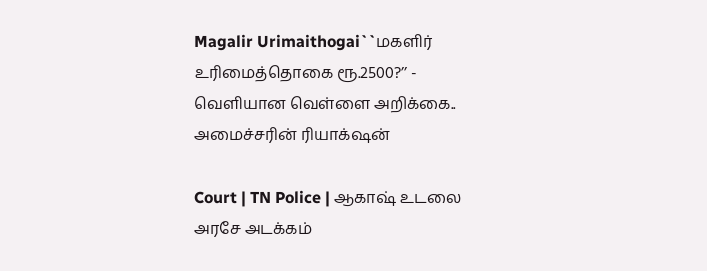Magalir Urimaithogai``மகளிர் உரிமைத்தொகை ரூ.2500?’’ - வெளியான வெள்ளை அறிக்கை.. அமைச்சரின் ரியாக்‌ஷன்

Court | TN Police | ஆகாஷ் உடலை அரசே அடக்கம்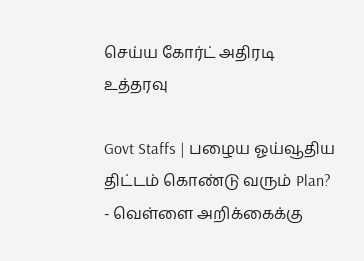செய்ய கோர்ட் அதிரடி உத்தரவு

Govt Staffs | பழைய ஓய்வூதிய திட்டம் கொண்டு வரும் Plan? - வெள்ளை அறிக்கைக்கு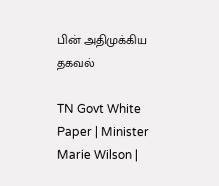பின் அதிமுக்கிய தகவல்

TN Govt White Paper | Minister Marie Wilson |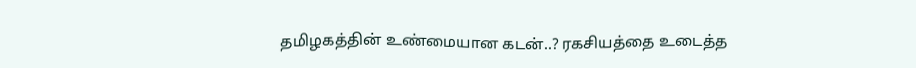தமிழகத்தின் உண்மையான கடன்..? ரகசியத்தை உடைத்த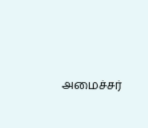அமைச்சர்